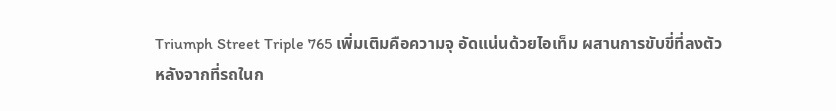Triumph Street Triple 765 เพิ่มเติมคือความจุ อัดแน่นด้วยไอเท็ม ผสานการขับขี่ที่ลงตัว
หลังจากที่รถในก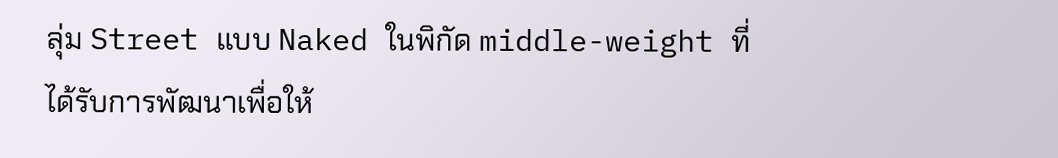ลุ่ม Street แบบ Naked ในพิกัด middle-weight ที่ได้รับการพัฒนาเพื่อให้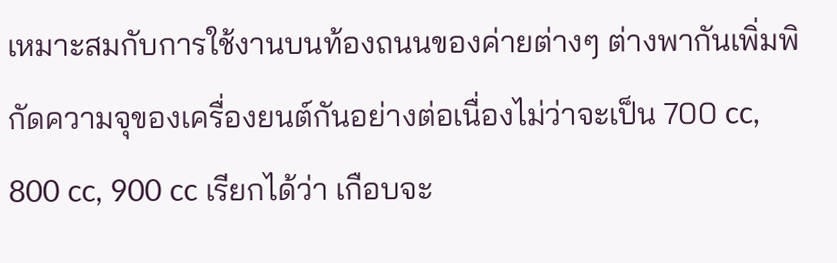เหมาะสมกับการใช้งานบนท้องถนนของค่ายต่างๆ ต่างพากันเพิ่มพิกัดความจุของเครื่องยนต์กันอย่างต่อเนื่องไม่ว่าจะเป็น 700 cc, 800 cc, 900 cc เรียกได้ว่า เกือบจะ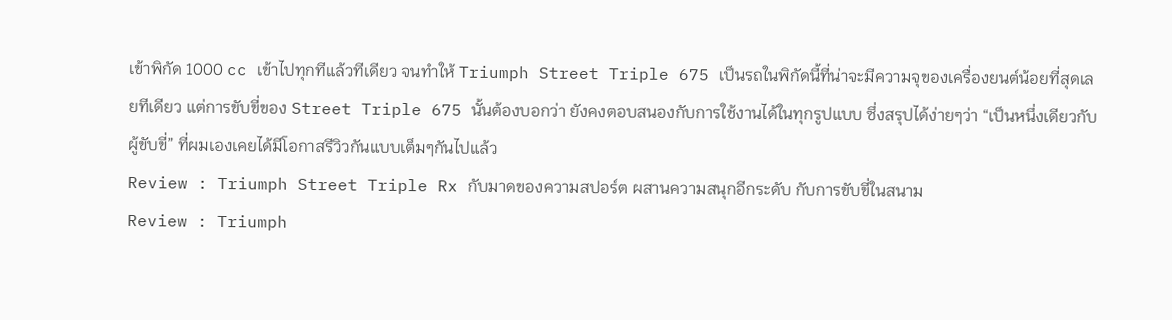เข้าพิกัด 1000 cc เข้าไปทุกทีแล้วทีเดียว จนทำให้ Triumph Street Triple 675 เป็นรถในพิกัดนี้ที่น่าจะมีความจุของเครื่องยนต์น้อยที่สุดเลยทีเดียว แต่การขับขี่ของ Street Triple 675 นั้นต้องบอกว่า ยังคงตอบสนองกับการใช้งานได้ในทุกรูปแบบ ซึ่งสรุปได้ง่ายๆว่า “เป็นหนึ่งเดียวกับผู้ขับขี่” ที่ผมเองเคยได้มีโอกาสรีวิวกันแบบเต็มๆกันไปแล้ว
Review : Triumph Street Triple Rx กับมาดของความสปอร์ต ผสานความสนุกอีกระดับ กับการขับขี่ในสนาม
Review : Triumph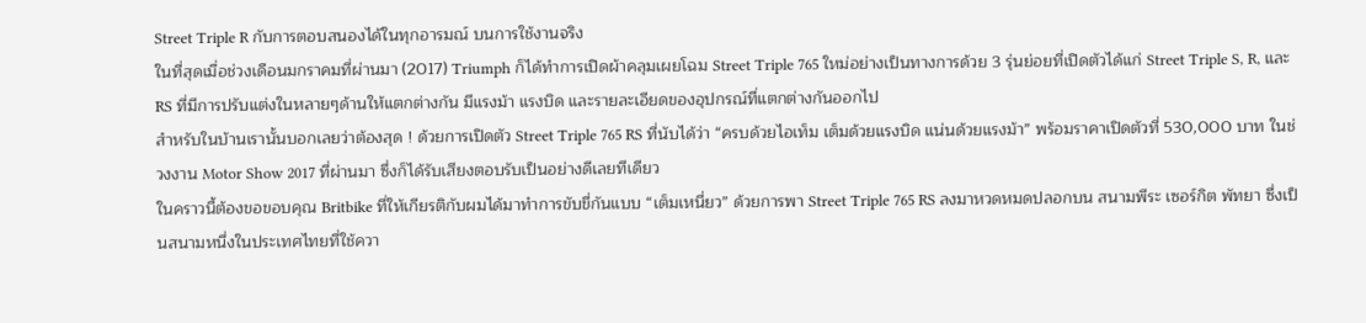Street Triple R กับการตอบสนองได้ในทุกอารมณ์ บนการใช้งานจริง
ในที่สุดเมื่อช่วงเดือนมกราคมที่ผ่านมา (2017) Triumph ก็ได้ทำการเปิดผ้าคลุมเผยโฉม Street Triple 765 ใหม่อย่างเป็นทางการด้วย 3 รุ่นย่อยที่เปิดตัวได้แก่ Street Triple S, R, และ RS ที่มีการปรับแต่งในหลายๆด้านให้แตกต่างกัน มีแรงม้า แรงบิด และรายละเอียดของอุปกรณ์ที่แตกต่างกันออกไป
สำหรับในบ้านเรานั้นบอกเลยว่าต้องสุด ! ด้วยการเปิดตัว Street Triple 765 RS ที่นับได้ว่า “ครบด้วยไอเท็ม เต็มด้วยแรงบิด แน่นด้วยแรงม้า” พร้อมราคาเปิดตัวที่ 530,000 บาท ในช่วงงาน Motor Show 2017 ที่ผ่านมา ซึ่งก็ได้รับเสียงตอบรับเป็นอย่างดีเลยทีเดียว
ในคราวนี้ต้องขอขอบคุณ Britbike ที่ให้เกียรติกับผมได้มาทำการขับขี่กันแบบ “เต็มเหนี่ยว” ด้วยการพา Street Triple 765 RS ลงมาหวดหมดปลอกบน สนามพีระ เซอร์กิต พัทยา ซึ่งเป็นสนามหนึ่งในประเทศไทยที่ใช้ควา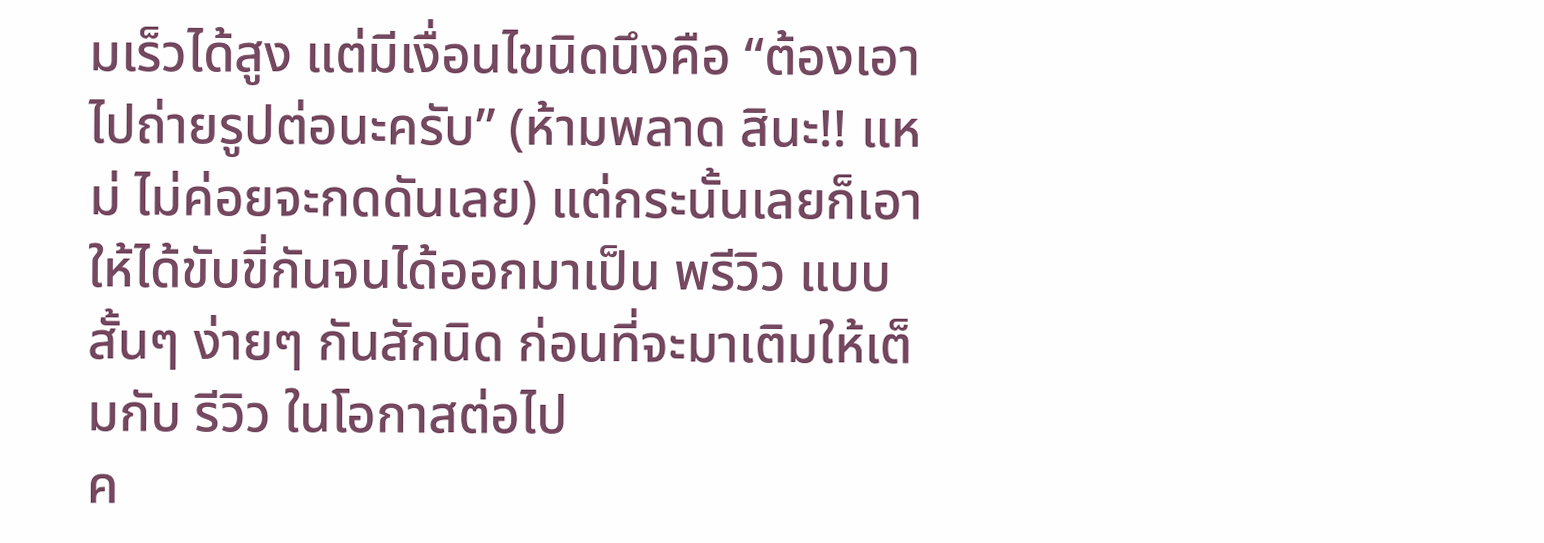มเร็วได้สูง แต่มีเงื่อนไขนิดนึงคือ “ต้องเอาไปถ่ายรูปต่อนะครับ” (ห้ามพลาด สินะ!! แหม่ ไม่ค่อยจะกดดันเลย) แต่กระนั้นเลยก็เอาให้ได้ขับขี่กันจนได้ออกมาเป็น พรีวิว แบบสั้นๆ ง่ายๆ กันสักนิด ก่อนที่จะมาเติมให้เต็มกับ รีวิว ในโอกาสต่อไป
ค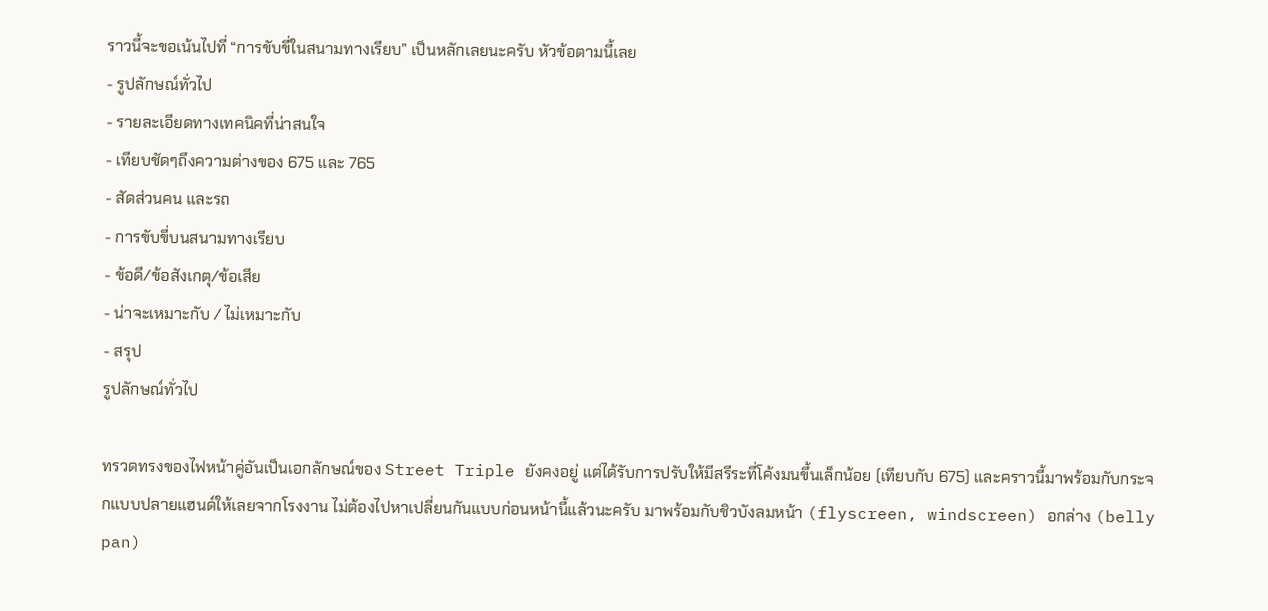ราวนี้จะขอเน้นไปที่ “การขับขี่ในสนามทางเรียบ” เป็นหลักเลยนะครับ หัวข้อตามนี้เลย
- รูปลักษณ์ทั่วไป
- รายละเอียดทางเทคนิคที่น่าสนใจ
- เทียบชัดๆถึงความต่างของ 675 และ 765
- สัดส่วนคน และรถ
- การขับขี่บนสนามทางเรียบ
- ข้อดี/ข้อสังเกตุ/ข้อเสีย
- น่าจะเหมาะกับ / ไม่เหมาะกับ
- สรุป
รูปลักษณ์ทั่วไป

ทรวดทรงของไฟหน้าคู่อันเป็นเอกลักษณ์ของ Street Triple ยังคงอยู่ แต่ได้รับการปรับให้มีสรีระที่โค้งมนขึ้นเล็กน้อย (เทียบกับ 675) และคราวนี้มาพร้อมกับกระจกแบบปลายแฮนด์ให้เลยจากโรงงาน ไม่ต้องไปหาเปลี่ยนกันแบบก่อนหน้านี้แล้วนะครับ มาพร้อมกับชิวบังลมหน้า (flyscreen, windscreen) อกล่าง (belly pan)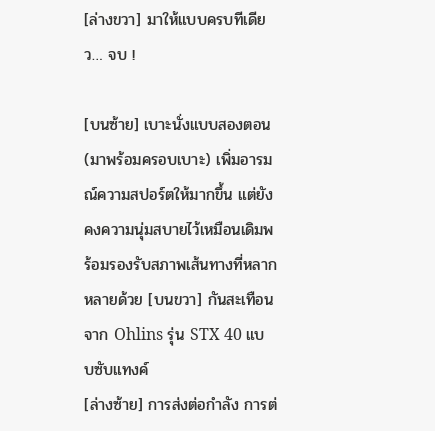[ล่างขวา] มาให้แบบครบทีเดียว… จบ !

[บนซ้าย] เบาะนั่งแบบสองตอน (มาพร้อมครอบเบาะ) เพิ่มอารมณ์ความสปอร์ตให้มากขึ้น แต่ยังคงความนุ่มสบายไว้เหมือนเดิมพร้อมรองรับสภาพเส้นทางที่หลากหลายด้วย [บนขวา] กันสะเทือนจาก Ohlins รุ่น STX 40 แบบซับแทงค์
[ล่างซ้าย] การส่งต่อกำลัง การต่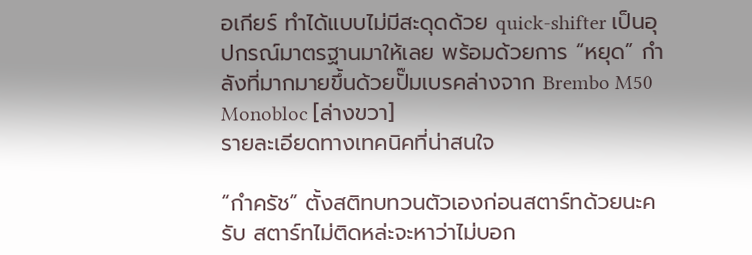อเกียร์ ทำได้แบบไม่มีสะดุดด้วย quick-shifter เป็นอุปกรณ์มาตรฐานมาให้เลย พร้อมด้วยการ “หยุด” กำลังที่มากมายขึ้นด้วยปั๊มเบรคล่างจาก Brembo M50 Monobloc [ล่างขวา]
รายละเอียดทางเทคนิคที่น่าสนใจ

“กำครัช” ตั้งสติทบทวนตัวเองก่อนสตาร์ทด้วยนะครับ สตาร์ทไม่ติดหล่ะจะหาว่าไม่บอก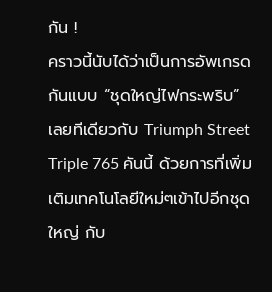กัน !
คราวนี้นับได้ว่าเป็นการอัพเกรดกันแบบ “ชุดใหญ่ไฟกระพริบ” เลยทีเดียวกับ Triumph Street Triple 765 คันนี้ ด้วยการที่เพิ่มเติมเทคโนโลยีใหม่ๆเข้าไปอีกชุดใหญ่ กับ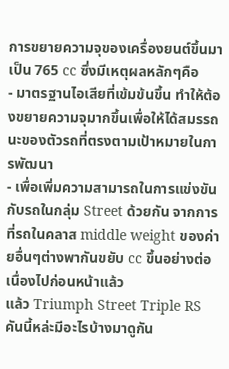การขยายความจุของเครื่องยนต์ขึ้นมาเป็น 765 cc ซึ่งมีเหตุผลหลักๆคือ
- มาตรฐานไอเสียที่เข้มข้นขึ้น ทำให้ต้องขยายความจุมากขึ้นเพื่อให้ได้สมรรถนะของตัวรถที่ตรงตามเป้าหมายในการพัฒนา
- เพื่อเพิ่มความสามารถในการแข่งขันกับรถในกลุ่ม Street ด้วยกัน จากการที่รถในคลาส middle weight ของค่ายอื่นๆต่างพากันขยับ cc ขึ้นอย่างต่อเนื่องไปก่อนหน้าแล้ว
แล้ว Triumph Street Triple RS คันนี้หล่ะมีอะไรบ้างมาดูกัน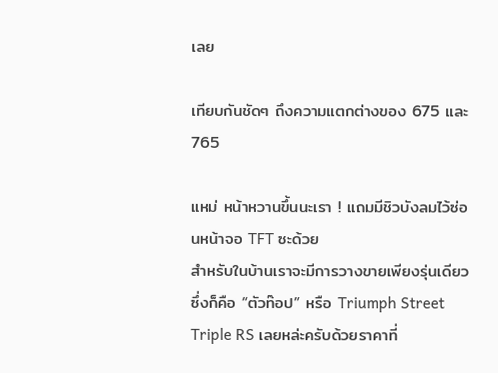เลย

เทียบกันชัดๆ ถึงความแตกต่างของ 675 และ 765

แหม่ หน้าหวานขึ้นนะเรา ! แถมมีชิวบังลมไว้ซ่อนหน้าจอ TFT ซะด้วย
สำหรับในบ้านเราจะมีการวางขายเพียงรุ่นเดียวซึ่งก็คือ “ตัวท๊อป” หรือ Triumph Street Triple RS เลยหล่ะครับด้วยราคาที่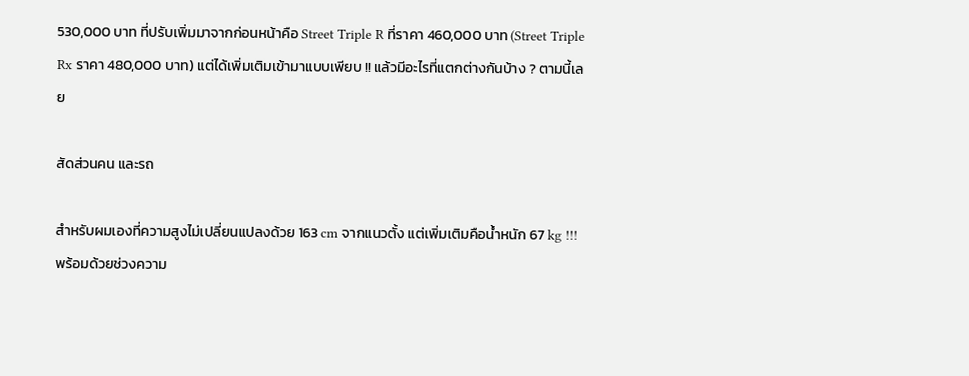530,000 บาท ที่ปรับเพิ่มมาจากก่อนหน้าคือ Street Triple R ที่ราคา 460,000 บาท (Street Triple Rx ราคา 480,000 บาท) แต่ได้เพิ่มเติมเข้ามาแบบเพียบ !! แล้วมีอะไรที่แตกต่างกันบ้าง ? ตามนี้เลย

สัดส่วนคน และรถ

สำหรับผมเองที่ความสูงไม่เปลี่ยนแปลงด้วย 163 cm จากแนวตั้ง แต่เพิ่มเติมคือน้ำหนัก 67 kg !!! พร้อมด้วยช่วงความ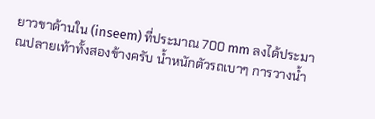ยาวขาด้านใน (inseem) ที่ประมาณ 700 mm ลงได้ประมาณปลายเท้าทั้งสองข้างครับ น้ำหนักตัวรถเบาๆ การวางน้ำ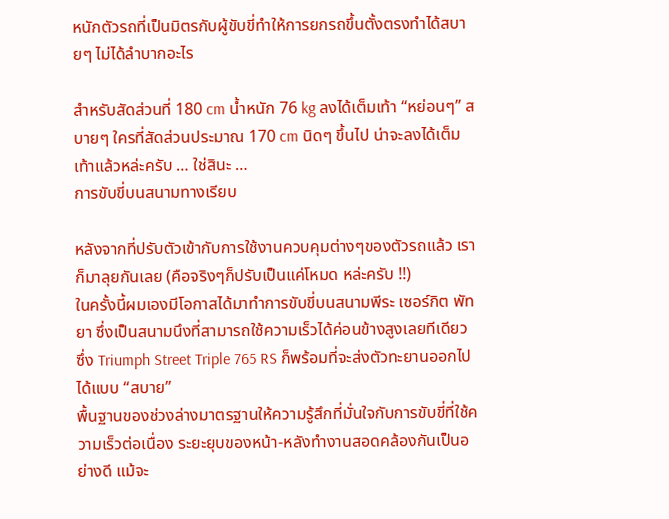หนักตัวรถที่เป็นมิตรกับผู้ขับขี่ทำให้การยกรถขึ้นตั้งตรงทำได้สบายๆ ไม่ได้ลำบากอะไร

สำหรับสัดส่วนที่ 180 cm น้ำหนัก 76 kg ลงได้เต็มเท้า “หย่อนๆ” สบายๆ ใครที่สัดส่วนประมาณ 170 cm นิดๆ ขึ้นไป น่าจะลงได้เต็มเท้าแล้วหล่ะครับ … ใช่สินะ …
การขับขี่บนสนามทางเรียบ

หลังจากที่ปรับตัวเข้ากับการใช้งานควบคุมต่างๆของตัวรถแล้ว เราก็มาลุยกันเลย (คือจริงๆก็ปรับเป็นแค่โหมด หล่ะครับ !!)
ในครั้งนี้ผมเองมีโอกาสได้มาทำการขับขี่บนสนามพีระ เซอร์กิต พัทยา ซึ่งเป็นสนามนึงที่สามารถใช้ความเร็วได้ค่อนข้างสูงเลยทีเดียว ซึ่ง Triumph Street Triple 765 RS ก็พร้อมที่จะส่งตัวทะยานออกไปได้แบบ “สบาย”
พื้นฐานของช่วงล่างมาตรฐานให้ความรู้สึกที่มั่นใจกับการขับขี่ที่ใช้ความเร็วต่อเนื่อง ระยะยุบของหน้า-หลังทำงานสอดคล้องกันเป็นอย่างดี แม้จะ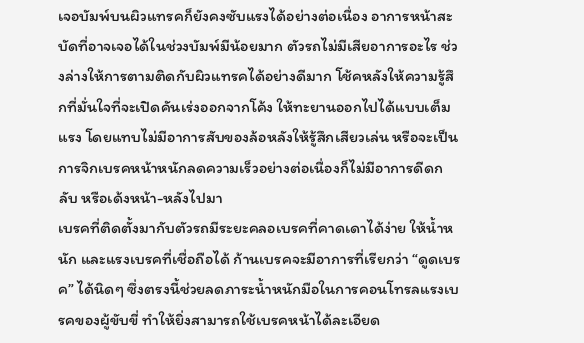เจอบัมพ์บนผิวแทรคก็ยังคงซับแรงได้อย่างต่อเนื่อง อาการหน้าสะบัดที่อาจเจอได้ในช่วงบัมพ์มีน้อยมาก ตัวรถไม่มีเสียอาการอะไร ช่วงล่างให้การตามติดกับผิวแทรคได้อย่างดีมาก โช้คหลังให้ความรู้สึกที่มั่นใจที่จะเปิดคันเร่งออกจากโค้ง ให้ทะยานออกไปได้แบบเต็มแรง โดยแทบไม่มีอาการสับของล้อหลังให้รู้สึกเสียวเล่น หรือจะเป็นการจิกเบรคหน้าหนักลดความเร็วอย่างต่อเนื่องก็ไม่มีอาการดีดกลับ หรือเด้งหน้า-หลังไปมา
เบรคที่ติดตั้งมากับตัวรถมีระยะคลอเบรคที่คาดเดาได้ง่าย ให้น้ำหนัก และแรงเบรคที่เชื่อถือได้ ก้านเบรคจะมีอาการที่เรียกว่า “ดูดเบรค” ได้นิดๆ ซึ่งตรงนี้ช่วยลดภาระน้ำหนักมือในการคอนโทรลแรงเบรคของผู้ขับขี่ ทำให้ยิ่งสามารถใช้เบรคหน้าได้ละเอียด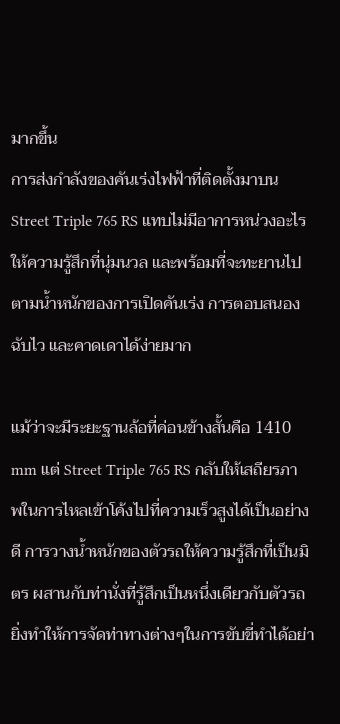มากขึ้น
การส่งกำลังของคันเร่งไฟฟ้าที่ติดตั้งมาบน Street Triple 765 RS แทบไม่มีอาการหน่วงอะไร ให้ความรู้สึกที่นุ่มนวล และพร้อมที่จะทะยานไปตามน้ำหนักของการเปิดคันเร่ง การตอบสนองฉับไว และคาดเดาได้ง่ายมาก

แม้ว่าจะมีระยะฐานล้อที่ค่อนข้างสั้นคือ 1410 mm แต่ Street Triple 765 RS กลับให้เสถียรภาพในการไหลเข้าโค้งไปที่ความเร็วสูงได้เป็นอย่างดี การวางน้ำหนักของตัวรถให้ความรู้สึกที่เป็นมิตร ผสานกับท่านั่งที่รู้สึกเป็นหนึ่งเดียวกับตัวรถ ยิ่งทำให้การจัดท่าทางต่างๆในการขับขี่ทำได้อย่า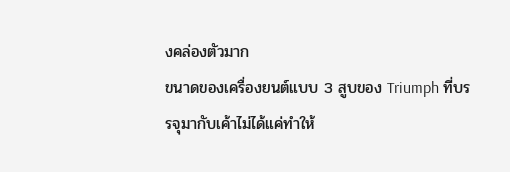งคล่องตัวมาก
ขนาดของเครื่องยนต์แบบ 3 สูบของ Triumph ที่บรรจุมากับเค้าไม่ได้แค่ทำให้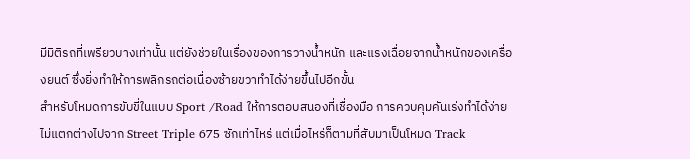มีมิติรถที่เพรียวบางเท่านั้น แต่ยังช่วยในเรื่องของการวางน้ำหนัก และแรงเฉื่อยจากน้ำหนักของเครื่องยนต์ ซึ่งยิ่งทำให้การพลิกรถต่อเนื่องซ้ายขวาทำได้ง่ายขึ้นไปอีกขั้น
สำหรับโหมดการขับขี่ในแบบ Sport /Road ให้การตอบสนองที่เชื่องมือ การควบคุมคันเร่งทำได้ง่าย ไม่แตกต่างไปจาก Street Triple 675 ซักเท่าไหร่ แต่เมื่อไหร่ก็ตามที่สับมาเป็นโหมด Track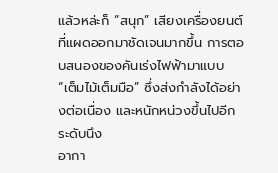แล้วหล่ะก็ “สนุก” เสียงเครื่องยนต์ที่แผดออกมาชัดเจนมากขึ้น การตอบสนองของคันเร่งไฟฟ้ามาแบบ “เต็มไม้เต็มมือ” ซึ่งส่งกำลังได้อย่างต่อเนื่อง และหนักหน่วงขึ้นไปอีกระดับนึง
อากา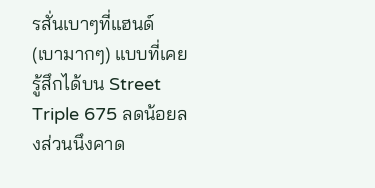รสั่นเบาๆที่แฮนด์ (เบามากๆ) แบบที่เคยรู้สึกได้บน Street Triple 675 ลดน้อยลงส่วนนึงคาด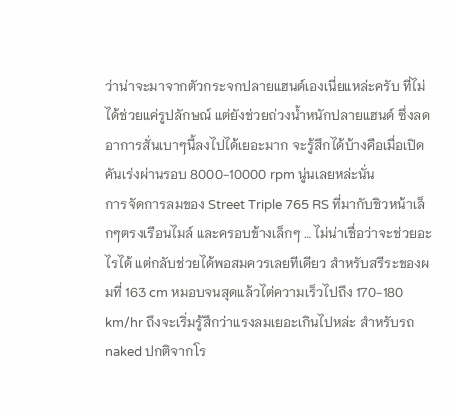ว่าน่าจะมาจากตัวกระจกปลายแฮนด์เองเนี่ยแหล่ะครับ ที่ไม่ได้ช่วยแค่รูปลักษณ์ แต่ยังช่วยถ่วงน้ำหนักปลายแฮนด์ ซึ่งลดอาการสั่นเบาๆนี้ลงไปได้เยอะมาก จะรู้สึกได้บ้างคือเมื่อเปิดคันเร่งผ่านรอบ 8000-10000 rpm นู่นเลยหล่ะนั่น
การจัดการลมของ Street Triple 765 RS ที่มากับชิวหน้าเล็กๆตรงเรือนไมล์ และครอบข้างเล็กๆ … ไม่น่าเชื่อว่าจะช่วยอะไรได้ แต่กลับช่วยได้พอสมควรเลยทีเดียว สำหรับสรีระของผมที่ 163 cm หมอบจนสุดแล้วไต่ความเร็วไปถึง 170-180 km/hr ถึงจะเริ่มรู้สึกว่าแรงลมเยอะเกินไปหล่ะ สำหรับรถ naked ปกติจากโร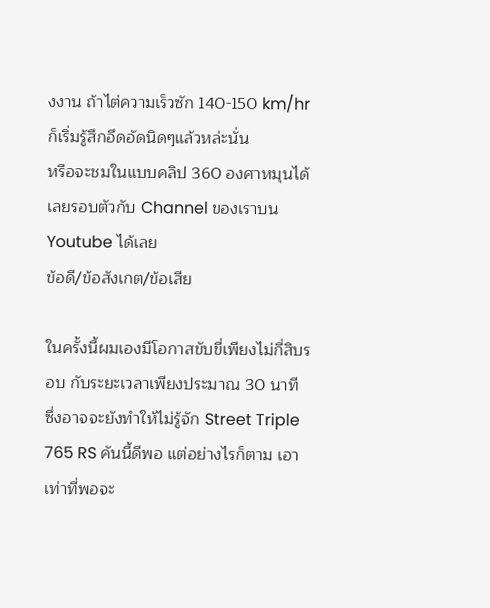งงาน ถ้าไต่ความเร็วซัก 140-150 km/hr ก็เริ่มรู้สึกอึดอัดนิดๆแล้วหล่ะนั่น
หรือจะชมในแบบคลิป 360 องศาหมุนได้เลยรอบตัวกับ Channel ของเราบน Youtube ได้เลย
ข้อดี/ข้อสังเกต/ข้อเสีย

ในครั้งนี้ผมเองมีโอกาสขับขี่เพียงไม่กี่สิบรอบ กับระยะเวลาเพียงประมาณ 30 นาที ซึ่งอาจจะยังทำให้ไม่รู้จัก Street Triple 765 RS คันนี้ดีพอ แต่อย่างไรก็ตาม เอาเท่าที่พอจะ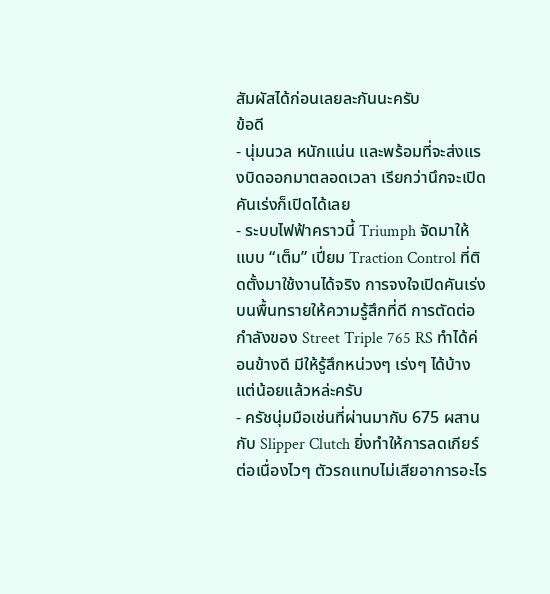สัมผัสได้ก่อนเลยละกันนะครับ
ข้อดี
- นุ่มนวล หนักแน่น และพร้อมที่จะส่งแรงบิดออกมาตลอดเวลา เรียกว่านึกจะเปิดคันเร่งก็เปิดได้เลย
- ระบบไฟฟ้าคราวนี้ Triumph จัดมาให้แบบ “เต็ม” เปี่ยม Traction Control ที่ติดตั้งมาใช้งานได้จริง การจงใจเปิดคันเร่งบนพื้นทรายให้ความรู้สึกที่ดี การตัดต่อกำลังของ Street Triple 765 RS ทำได้ค่อนข้างดี มีให้รู้สึกหน่วงๆ เร่งๆ ได้บ้าง แต่น้อยแล้วหล่ะครับ
- ครัชนุ่มมือเช่นที่ผ่านมากับ 675 ผสานกับ Slipper Clutch ยิ่งทำให้การลดเกียร์ต่อเนื่องไวๆ ตัวรถแทบไม่เสียอาการอะไร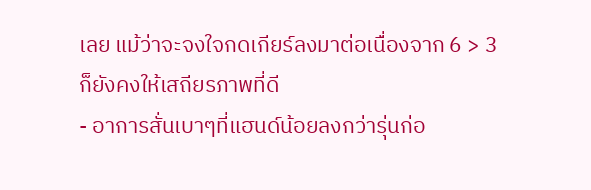เลย แม้ว่าจะจงใจกดเกียร์ลงมาต่อเนื่องจาก 6 > 3 ก็ยังคงให้เสถียรภาพที่ดี
- อาการสั่นเบาๆที่แฮนด์น้อยลงกว่ารุ่นก่อ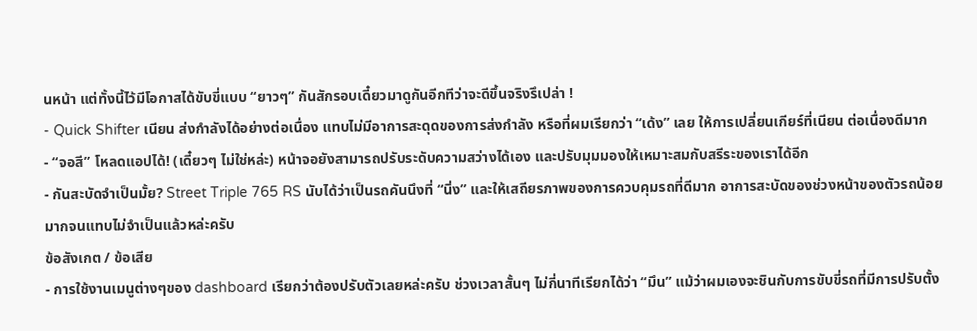นหน้า แต่ทั้งนี้ไว้มีโอกาสได้ขับขี่แบบ “ยาวๆ” กันสักรอบเดี๋ยวมาดูกันอีกทีว่าจะดีขึ้นจริงรึเปล่า !
- Quick Shifter เนียน ส่งกำลังได้อย่างต่อเนื่อง แทบไม่มีอาการสะดุดของการส่งกำลัง หรือที่ผมเรียกว่า “เด้ง” เลย ให้การเปลี่ยนเกียร์ที่เนียน ต่อเนื่องดีมาก
- “จอสี” โหลดแอปได้! (เดี๋ยวๆ ไม่ใช่หล่ะ) หน้าจอยังสามารถปรับระดับความสว่างได้เอง และปรับมุมมองให้เหมาะสมกับสรีระของเราได้อีก
- กันสะบัดจำเป็นมั้ย? Street Triple 765 RS นับได้ว่าเป็นรถคันนึงที่ “นิ่ง” และให้เสถียรภาพของการควบคุมรถที่ดีมาก อาการสะบัดของช่วงหน้าของตัวรถน้อยมากจนแทบไม่จำเป็นแล้วหล่ะครับ
ข้อสังเกต / ข้อเสีย
- การใช้งานเมนูต่างๆของ dashboard เรียกว่าต้องปรับตัวเลยหล่ะครับ ช่วงเวลาสั้นๆ ไม่กี่นาทีเรียกได้ว่า “มึน” แม้ว่าผมเองจะชินกับการขับขี่รถที่มีการปรับตั้ง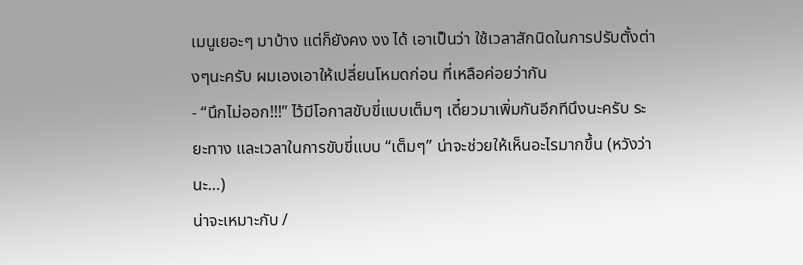เมนูเยอะๆ มาบ้าง แต่ก็ยังคง งง ได้ เอาเป็นว่า ใช้เวลาสักนิดในการปรับตั้งต่างๆนะครับ ผมเองเอาให้เปลี่ยนโหมดก่อน ที่เหลือค่อยว่ากัน
- “นึกไม่ออก!!!” ไว้มีโอกาสขับขี่แบบเต็มๆ เดี๋ยวมาเพิ่มกันอีกทีนึงนะครับ ระยะทาง และเวลาในการขับขี่แบบ “เต็มๆ” น่าจะช่วยให้เห็นอะไรมากขึ้น (หวังว่านะ…)
น่าจะเหมาะกับ /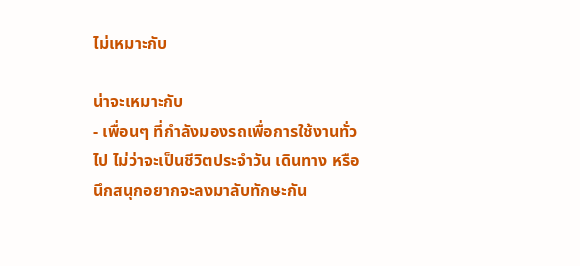ไม่เหมาะกับ

น่าจะเหมาะกับ
- เพื่อนๆ ที่กำลังมองรถเพื่อการใช้งานทั่วไป ไม่ว่าจะเป็นชีวิตประจำวัน เดินทาง หรือนึกสนุกอยากจะลงมาลับทักษะกัน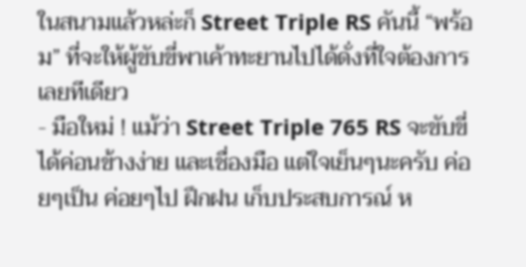ในสนามแล้วหล่ะก็ Street Triple RS คันนี้ “พร้อม” ที่จะให้ผู้ขับขี่พาเค้าทะยานไปได้ดั่งที่ใจต้องการเลยทีเดียว
- มือใหม่ ! แม้ว่า Street Triple 765 RS จะขับขี่ได้ค่อนข้างง่าย และเชื่องมือ แต่ใจเย็นๆนะครับ ค่อยๆเป็น ค่อยๆไป ฝึกฝน เก็บประสบการณ์ ห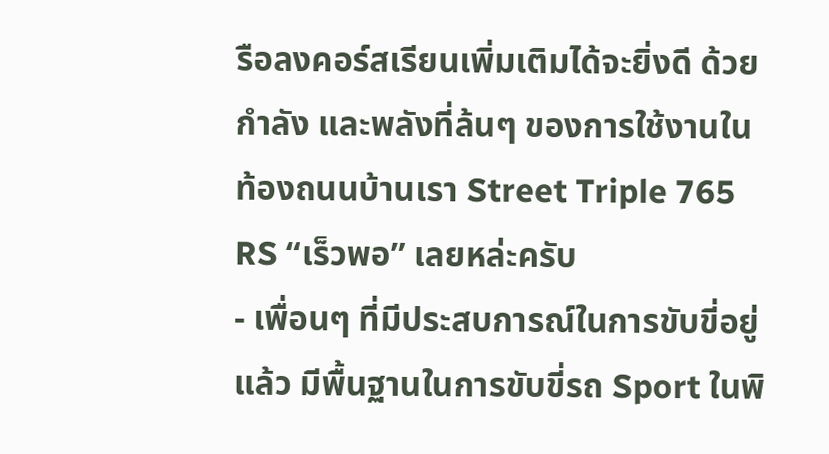รือลงคอร์สเรียนเพิ่มเติมได้จะยิ่งดี ด้วยกำลัง และพลังที่ล้นๆ ของการใช้งานในท้องถนนบ้านเรา Street Triple 765 RS “เร็วพอ” เลยหล่ะครับ
- เพื่อนๆ ที่มีประสบการณ์ในการขับขี่อยู่แล้ว มีพื้นฐานในการขับขี่รถ Sport ในพิ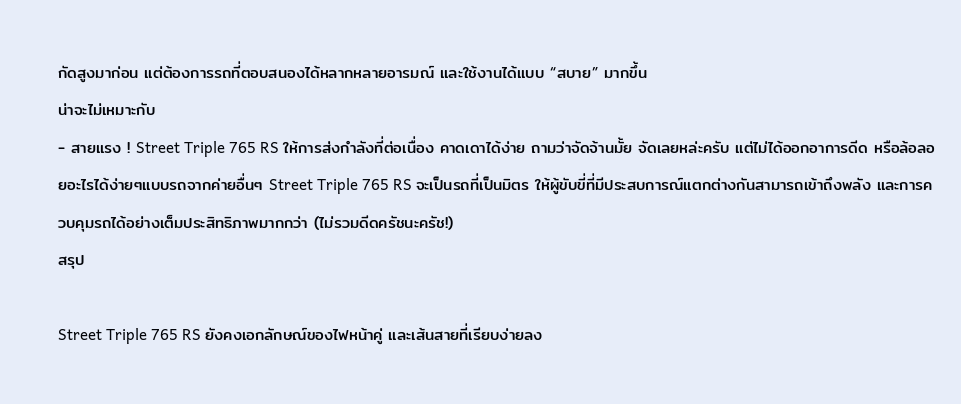กัดสูงมาก่อน แต่ต้องการรถที่ตอบสนองได้หลากหลายอารมณ์ และใช้งานได้แบบ “สบาย” มากขึ้น
น่าจะไม่เหมาะกับ
- สายแรง ! Street Triple 765 RS ให้การส่งกำลังที่ต่อเนื่อง คาดเดาได้ง่าย ถามว่าจัดจ้านมั้ย จัดเลยหล่ะครับ แต่ไม่ได้ออกอาการดีด หรือล้อลอยอะไรได้ง่ายๆแบบรถจากค่ายอื่นๆ Street Triple 765 RS จะเป็นรถที่เป็นมิตร ให้ผู้ขับขี่ที่มีประสบการณ์แตกต่างกันสามารถเข้าถึงพลัง และการควบคุมรถได้อย่างเต็มประสิทธิภาพมากกว่า (ไม่รวมดีดครัชนะครัช!)
สรุป

Street Triple 765 RS ยังคงเอกลักษณ์ของไฟหน้าคู่ และเส้นสายที่เรียบง่ายลง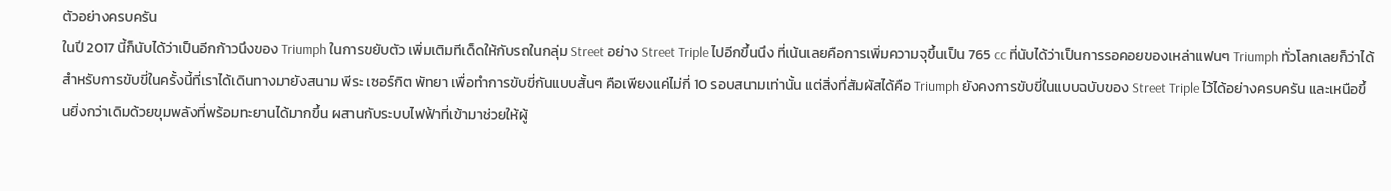ตัวอย่างครบครัน
ในปี 2017 นี้ก็นับได้ว่าเป็นอีกก้าวนึงของ Triumph ในการขยับตัว เพิ่มเติมทีเด็ดให้กับรถในกลุ่ม Street อย่าง Street Triple ไปอีกขึ้นนึง ที่เน้นเลยคือการเพิ่มความจุขึ้นเป็น 765 cc ที่นับได้ว่าเป็นการรอคอยของเหล่าแฟนๆ Triumph ทั่วโลกเลยก็ว่าได้
สำหรับการขับขี่ในครั้งนี้ที่เราได้เดินทางมายังสนาม พีระ เซอร์กิต พัทยา เพื่อทำการขับขี่กันแบบสั้นๆ คือเพียงแค่ไม่กี่ 10 รอบสนามเท่านั้น แต่สิ่งที่สัมผัสได้คือ Triumph ยังคงการขับขี่ในแบบฉบับของ Street Triple ไว้ได้อย่างครบครัน และเหนือขึ้นยิ่งกว่าเดิมด้วยขุมพลังที่พร้อมทะยานได้มากขึ้น ผสานกับระบบไฟฟ้าที่เข้ามาช่วยให้ผู้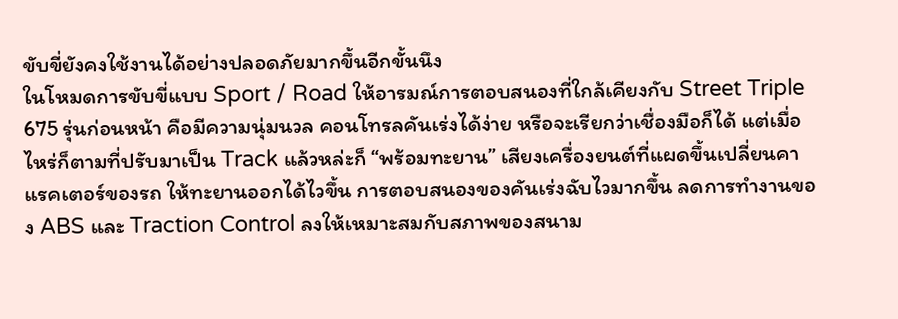ขับขี่ยังคงใช้งานได้อย่างปลอดภัยมากขึ้นอีกขั้นนึง
ในโหมดการขับขี่แบบ Sport / Road ให้อารมณ์การตอบสนองที่ใกล้เคียงกับ Street Triple 675 รุ่นก่อนหน้า คือมีความนุ่มนวล คอนโทรลคันเร่งได้ง่าย หรือจะเรียกว่าเชื่องมือก็ได้ แต่เมื่อไหร่ก็ตามที่ปรับมาเป็น Track แล้วหล่ะก็ “พร้อมทะยาน” เสียงเครื่องยนต์ที่แผดขึ้นเปลี่ยนคาแรคเตอร์ของรถ ให้ทะยานออกได้ไวขึ้น การตอบสนองของคันเร่งฉับไวมากขึ้น ลดการทำงานของ ABS และ Traction Control ลงให้เหมาะสมกับสภาพของสนาม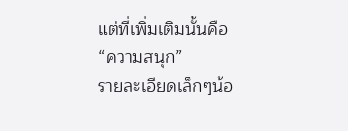แต่ที่เพิ่มเติมนั้นคือ “ความสนุก”
รายละเอียดเล็กๆน้อ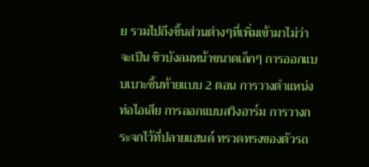ย รวมไปถึงชิ้นส่วนต่างๆที่เพิ่มเข้ามาไม่ว่าจะเป็น ชิวบังลมหน้าขนาดเล็กๆ การออกแบบเบาะชิ้นท้ายแบบ 2 ตอน การวางตำแหน่งท่อไอเสีย การออกแบบสวิงอาร์ม การวางกระจกไว้ที่ปลายแฮนด์ ทรวดทรงของตัวรถ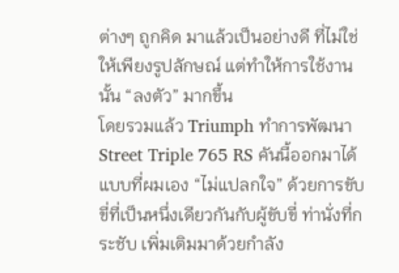ต่างๆ ถูกคิด มาแล้วเป็นอย่างดี ที่ไม่ใช่ให้เพียงรูปลักษณ์ แต่ทำให้การใช้งานนั้น “ลงตัว” มากขึ้น
โดยรวมแล้ว Triumph ทำการพัฒนา Street Triple 765 RS คันนี้ออกมาได้แบบที่ผมเอง “ไม่แปลกใจ” ด้วยการขับขี่ที่เป็นหนึ่งเดียวกันกับผู้ขับขี่ ท่านั่งที่กระชับ เพิ่มเติมมาด้วยกำลัง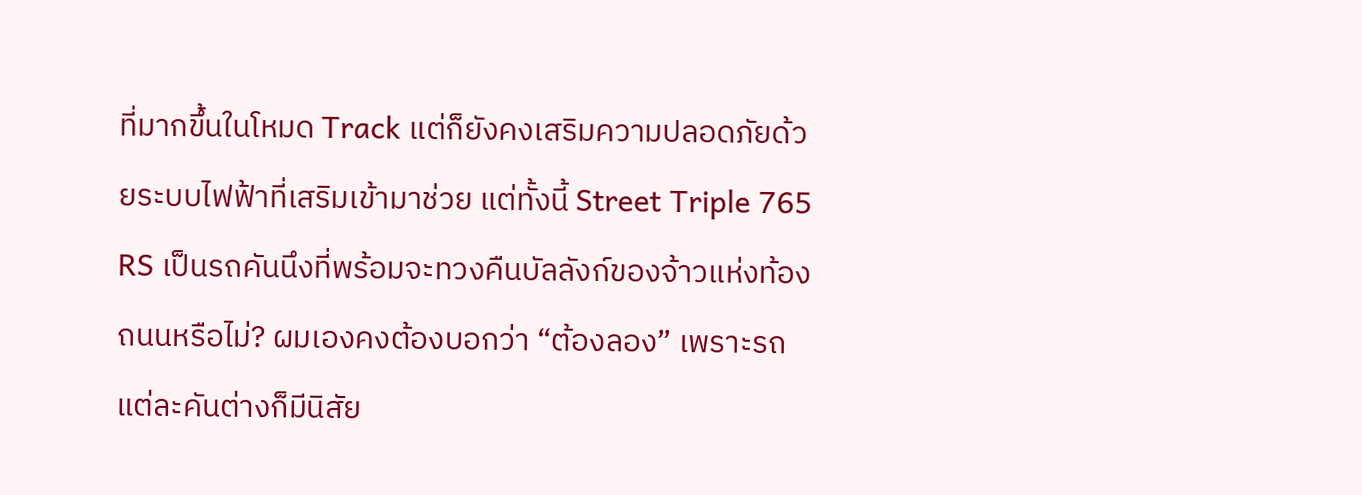ที่มากขึ้นในโหมด Track แต่ก็ยังคงเสริมความปลอดภัยด้วยระบบไฟฟ้าที่เสริมเข้ามาช่วย แต่ทั้งนี้ Street Triple 765 RS เป็นรถคันนึงที่พร้อมจะทวงคืนบัลลังก์ของจ้าวแห่งท้องถนนหรือไม่? ผมเองคงต้องบอกว่า “ต้องลอง” เพราะรถแต่ละคันต่างก็มีนิสัย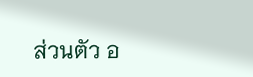ส่วนตัว อ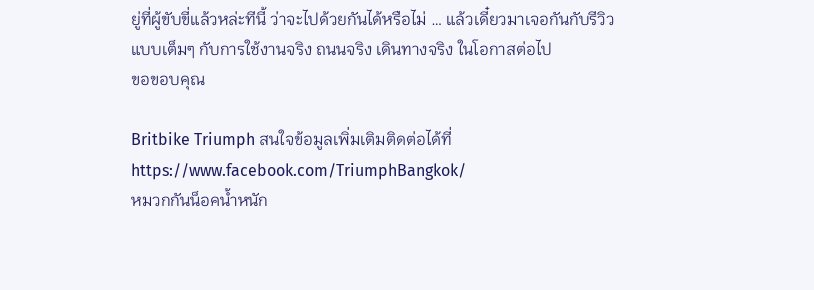ยู่ที่ผู้ขับขี่แล้วหล่ะทีนี้ ว่าจะไปด้วยกันได้หรือไม่ … แล้วเดี๋ยวมาเจอกันกับรีวิว แบบเต็มๆ กับการใช้งานจริง ถนนจริง เดินทางจริง ในโอกาสต่อไป
ขอขอบคุณ

Britbike Triumph สนใจข้อมูลเพิ่มเติมติดต่อได้ที่
https://www.facebook.com/TriumphBangkok/
หมวกกันน็อคน้ำหนัก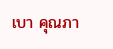เบา คุณภา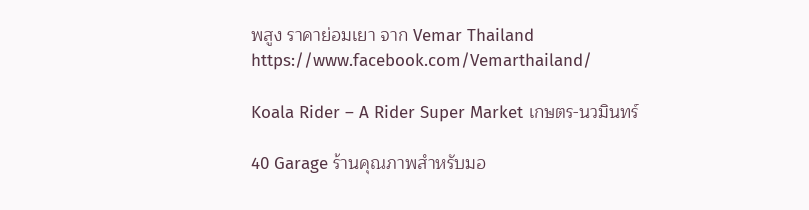พสูง ราคาย่อมเยา จาก Vemar Thailand
https://www.facebook.com/Vemarthailand/

Koala Rider – A Rider Super Market เกษตร-นวมินทร์

40 Garage ร้านคุณภาพสำหรับมอ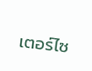เตอร์ไซ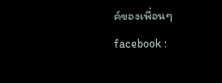ค์ของเพื่อนๆ
facebook :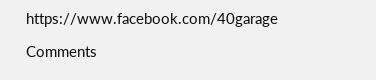https://www.facebook.com/40garage

Comments